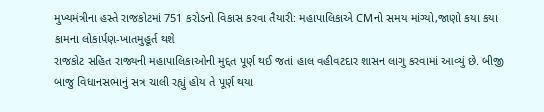મુખ્યમંત્રીના હસ્તે રાજકોટમાં 751 કરોડનો વિકાસ કરવા તૈયારી: મહાપાલિકાએ CMનો સમય માંગ્યો,જાણો કયા કયા કામના લોકાર્પણ-ખાતમુહૂર્ત થશે
રાજકોટ સહિત રાજ્યની મહાપાલિકાઓની મુદ્દત પૂર્ણ થઈ જતાં હાલ વહીવટદાર શાસન લાગુ કરવામાં આવ્યું છે. બીજી બાજુ વિધાનસભાનું સત્ર ચાલી રહ્યું હોય તે પૂર્ણ થયા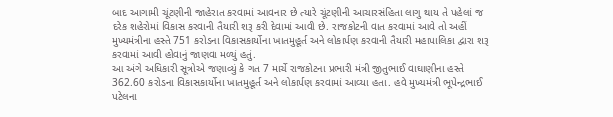બાદ આગામી ચૂંટણીની જાહેરાત કરવામાં આવનાર છે ત્યારે ચૂંટણીની આચારસંહિતા લાગુ થાય તે પહેલાં જ દરેક શહેરોમાં વિકાસ કરવાની તૈયારી શરૂ કરી દેવામાં આવી છે. રાજકોટની વાત કરવામાં આવે તો અહીં મુખ્યમંત્રીના હસ્તે 751 કરોડના વિકાસકાર્યોના ખાતમુહૂર્ત અને લોકાર્પણ કરવાની તૈયારી મહાપાલિકા દ્વારા શરૂ કરવામાં આવી હોવાનું જાણવા મળ્યું હતું.
આ અંગે અધિકારી સૂત્રોએ જણાવ્યું કે ગત 7 માર્ચે રાજકોટના પ્રભારી મંત્રી જીતુભાઈ વાઘાણીના હસ્તે 362.60 કરોડના વિકાસકાર્યોના ખાતમુહૂર્ત અને લોકાર્પણ કરવામાં આવ્યા હતા. હવે મુખ્યમંત્રી ભૂપેન્દ્રભાઈ પટેલના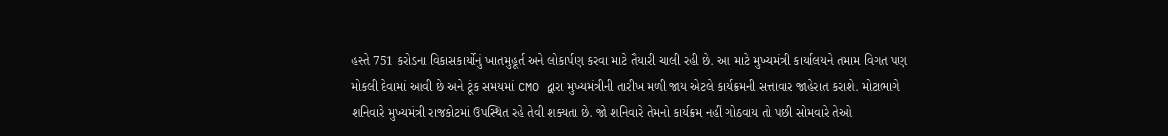હસ્તે 751 કરોડના વિકાસકાર્યોનું ખાતમુહૂર્ત અને લોકાર્પણ કરવા માટે તૈયારી ચાલી રહી છે. આ માટે મુખ્યમંત્રી કાર્યાલયને તમામ વિગત પણ મોકલી દેવામાં આવી છે અને ટૂંક સમયમાં CMO દ્વારા મુખ્યમંત્રીની તારીખ મળી જાય એટલે કાર્યક્રમની સત્તાવાર જાહેરાત કરાશે. મોટાભાગે શનિવારે મુખ્યમંત્રી રાજકોટમાં ઉપસ્થિત રહે તેવી શક્યતા છે. જો શનિવારે તેમનો કાર્યક્રમ નહીં ગોઠવાય તો પછી સોમવારે તેઓ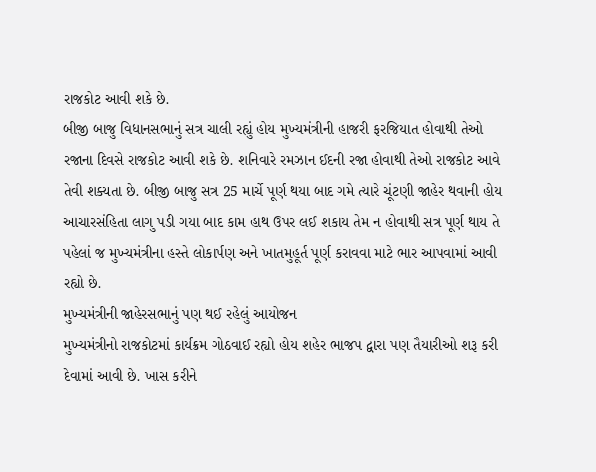રાજકોટ આવી શકે છે.
બીજી બાજુ વિધાનસભાનું સત્ર ચાલી રહ્યું હોય મુખ્યમંત્રીની હાજરી ફરજિયાત હોવાથી તેઓ રજાના દિવસે રાજકોટ આવી શકે છે. શનિવારે રમઝાન ઈદની રજા હોવાથી તેઓ રાજકોટ આવે તેવી શક્યતા છે. બીજી બાજુ સત્ર 25 માર્ચે પૂર્ણ થયા બાદ ગમે ત્યારે ચૂંટણી જાહેર થવાની હોય આચારસંહિતા લાગુ પડી ગયા બાદ કામ હાથ ઉપર લઈ શકાય તેમ ન હોવાથી સત્ર પૂર્ણ થાય તે પહેલાં જ મુખ્યમંત્રીના હસ્તે લોકાર્પણ અને ખાતમુહૂર્ત પૂર્ણ કરાવવા માટે ભાર આપવામાં આવી રહ્યો છે.
મુખ્યમંત્રીની જાહેરસભાનું પણ થઈ રહેલું આયોજન
મુખ્યમંત્રીનો રાજકોટમાં કાર્યક્રમ ગોઠવાઈ રહ્યો હોય શહેર ભાજપ દ્વારા પણ તૈયારીઓ શરૂ કરી દેવામાં આવી છે. ખાસ કરીને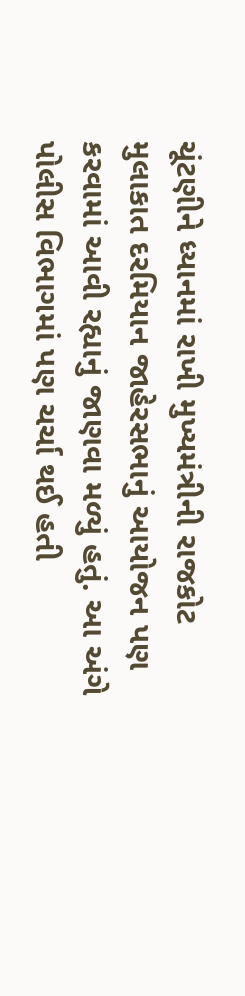ચૂંટણીને ધ્યાનમાં રાખી મુખ્યમંત્રીની રાજકોટ મુલાકાત દરમિયાન જાહેરસભાનું આયોજન પણ કરવામાં આવી રહ્યાનું જાણવા મળ્યું હતું. આ અંગે પોલીસ વિભાગમાં પણ ચર્ચા થઈ હતી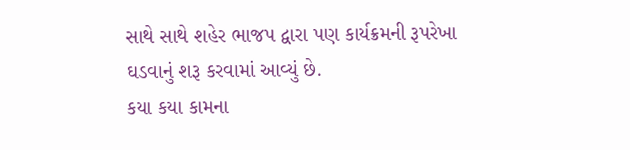સાથે સાથે શહેર ભાજપ દ્વારા પણ કાર્યક્રમની રૂપરેખા ઘડવાનું શરૂ કરવામાં આવ્યું છે.
કયા કયા કામના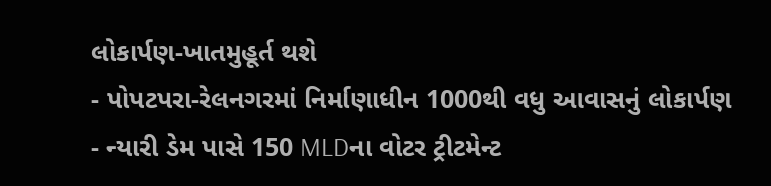લોકાર્પણ-ખાતમુહૂર્ત થશે
- પોપટપરા-રેલનગરમાં નિર્માણાધીન 1000થી વધુ આવાસનું લોકાર્પણ
- ન્યારી ડેમ પાસે 150 MLDના વોટર ટ્રીટમેન્ટ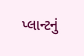પ્લાન્ટનું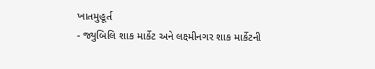ખાતમુહૂર્ત
- જ્યુબિલિ શાક માર્કેટ અને લક્ષ્મીનગર શાક માર્કેટની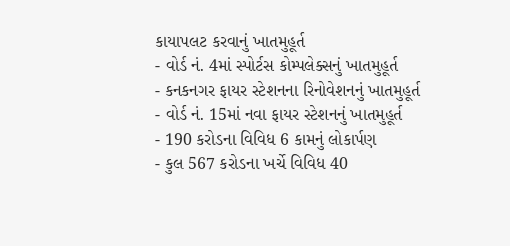કાયાપલટ કરવાનું ખાતમુહૂર્ત
- વોર્ડ નં. 4માં સ્પોર્ટસ કોમ્પલેક્સનું ખાતમુહૂર્ત
- કનકનગર ફાયર સ્ટેશનના રિનોવેશનનું ખાતમુહૂર્ત
- વોર્ડ નં. 15માં નવા ફાયર સ્ટેશનનું ખાતમુહૂર્ત
- 190 કરોડના વિવિધ 6 કામનું લોકાર્પણ
- કુલ 567 કરોડના ખર્ચે વિવિધ 40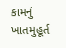કામનું ખાતમુહૂર્ત